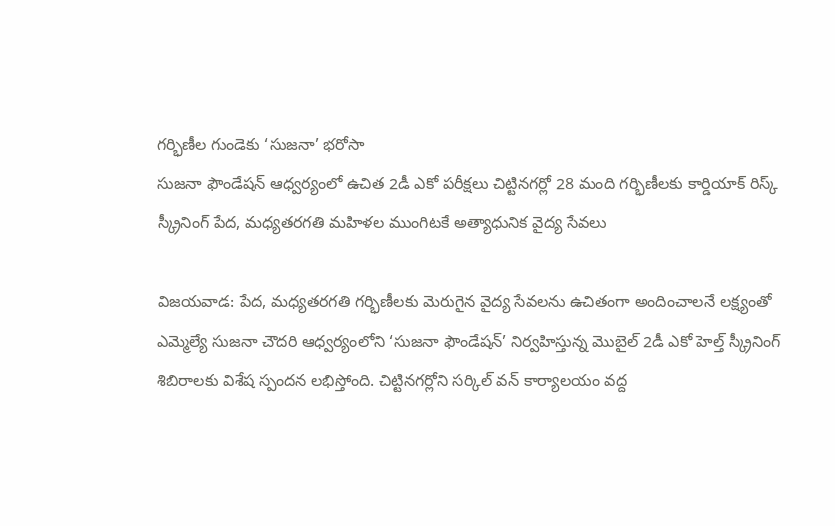గర్భిణీల గుండెకు ‘సుజనా’ భరోసా
సుజనా ఫౌండేషన్ ఆధ్వర్యంలో ఉచిత 2డీ ఎకో పరీక్షలు చిట్టినగర్లో 28 మంది గర్భిణీలకు కార్డియాక్ రిస్క్ స్క్రీనింగ్ పేద, మధ్యతరగతి మహిళల ముంగిటకే అత్యాధునిక వైద్య సేవలు

విజయవాడ: పేద, మధ్యతరగతి గర్భిణీలకు మెరుగైన వైద్య సేవలను ఉచితంగా అందించాలనే లక్ష్యంతో ఎమ్మెల్యే సుజనా చౌదరి ఆధ్వర్యంలోని ‘సుజనా ఫౌండేషన్’ నిర్వహిస్తున్న మొబైల్ 2డీ ఎకో హెల్త్ స్క్రీనింగ్ శిబిరాలకు విశేష స్పందన లభిస్తోంది. చిట్టినగర్లోని సర్కిల్ వన్ కార్యాలయం వద్ద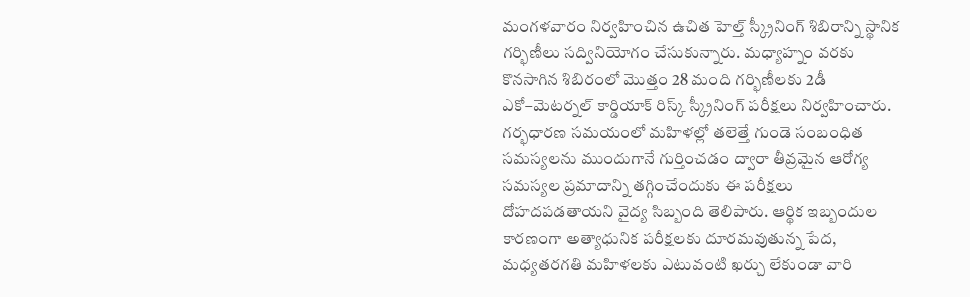మంగళవారం నిర్వహించిన ఉచిత హెల్త్ స్క్రీనింగ్ శిబిరాన్ని స్థానిక గర్భిణీలు సద్వినియోగం చేసుకున్నారు. మధ్యాహ్నం వరకు కొనసాగిన శిబిరంలో మొత్తం 28 మంది గర్భిణీలకు 2డీ ఎకో–మెటర్నల్ కార్డియాక్ రిస్క్ స్క్రీనింగ్ పరీక్షలు నిర్వహించారు. గర్భధారణ సమయంలో మహిళల్లో తలెత్తే గుండె సంబంధిత సమస్యలను ముందుగానే గుర్తించడం ద్వారా తీవ్రమైన ఆరోగ్య సమస్యల ప్రమాదాన్ని తగ్గించేందుకు ఈ పరీక్షలు దోహదపడతాయని వైద్య సిబ్బంది తెలిపారు. ఆర్థిక ఇబ్బందుల కారణంగా అత్యాధునిక పరీక్షలకు దూరమవుతున్న పేద, మధ్యతరగతి మహిళలకు ఎటువంటి ఖర్చు లేకుండా వారి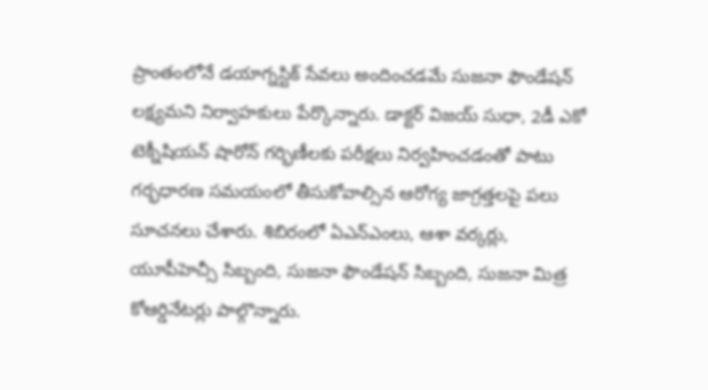ప్రాంతంలోనే డయాగ్నస్టిక్ సేవలు అందించడమే సుజనా ఫౌండేషన్ లక్ష్యమని నిర్వాహకులు పేర్కొన్నారు. డాక్టర్ విజయ్ సుధా, 2డీ ఎకో టెక్నీషియన్ షారోన్ గర్భిణీలకు పరీక్షలు నిర్వహించడంతో పాటు గర్భధారణ సమయంలో తీసుకోవాల్సిన ఆరోగ్య జాగ్రత్తలపై పలు సూచనలు చేశారు. శిబిరంలో ఏఎన్ఎంలు, ఆశా వర్కర్లు, యూపీహెచ్సీ సిబ్బంది, సుజనా ఫౌండేషన్ సిబ్బంది, సుజనా మిత్ర కోఆర్డినేటర్లు పాల్గొన్నారు.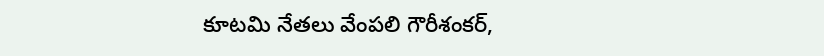కూటమి నేతలు వేంపలి గౌరీశంకర్,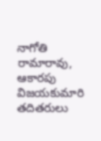నాగోతి రామారావు, ఆకారపు విజయకుమారి తదితరులు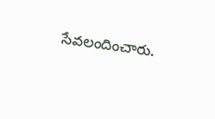సేవలందించారు.